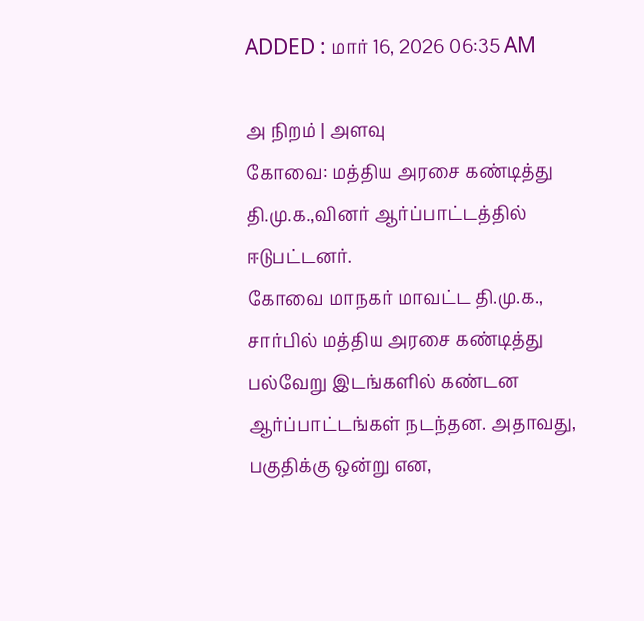ADDED : மார் 16, 2026 06:35 AM

அ நிறம் | அளவு
கோவை: மத்திய அரசை கண்டித்து தி.மு.க.,வினர் ஆர்ப்பாட்டத்தில் ஈடுபட்டனர்.
கோவை மாநகர் மாவட்ட தி.மு.க., சார்பில் மத்திய அரசை கண்டித்து பல்வேறு இடங்களில் கண்டன ஆர்ப்பாட்டங்கள் நடந்தன. அதாவது, பகுதிக்கு ஒன்று என,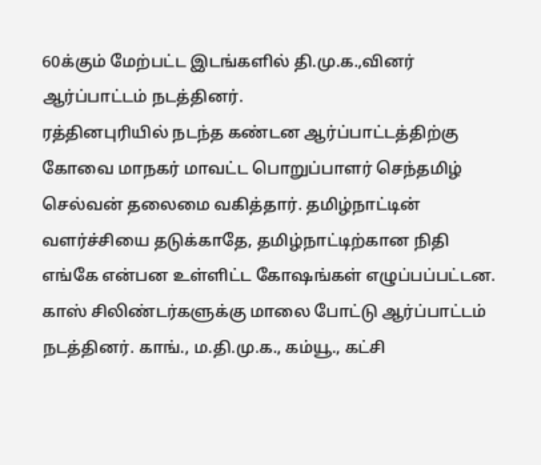60க்கும் மேற்பட்ட இடங்களில் தி.மு.க.,வினர் ஆர்ப்பாட்டம் நடத்தினர்.
ரத்தினபுரியில் நடந்த கண்டன ஆர்ப்பாட்டத்திற்கு கோவை மாநகர் மாவட்ட பொறுப்பாளர் செந்தமிழ் செல்வன் தலைமை வகித்தார். தமிழ்நாட்டின் வளர்ச்சியை தடுக்காதே, தமிழ்நாட்டிற்கான நிதி எங்கே என்பன உள்ளிட்ட கோஷங்கள் எழுப்பப்பட்டன. காஸ் சிலிண்டர்களுக்கு மாலை போட்டு ஆர்ப்பாட்டம் நடத்தினர். காங்., ம.தி.மு.க., கம்யூ., கட்சி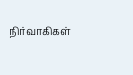நிர்வாகிகள்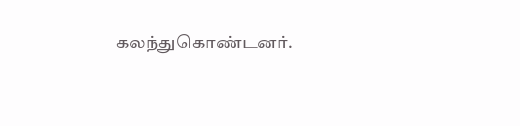கலந்துகொண்டனர்.